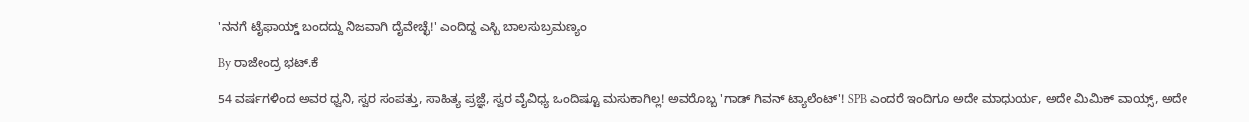'ನನಗೆ ಟೈಫಾಯ್ಡ್ ಬಂದದ್ದು ನಿಜವಾಗಿ ದೈವೇಚ್ಛೆ!' ಎಂದಿದ್ದ ಎಸ್ಬಿ ಬಾಲಸುಬ್ರಮಣ್ಯಂ

By ರಾಜೇಂದ್ರ ಭಟ್.ಕೆ

54 ವರ್ಷಗಳಿಂದ ಅವರ ಧ್ವನಿ, ಸ್ವರ ಸಂಪತ್ತು, ಸಾಹಿತ್ಯ ಪ್ರಜ್ಞೆ, ಸ್ವರ ವೈವಿಧ್ಯ ಒಂದಿಷ್ಟೂ ಮಸುಕಾಗಿಲ್ಲ! ಅವರೊಬ್ಬ 'ಗಾಡ್ ಗಿವನ್ ಟ್ಯಾಲೆಂಟ್'! SPB ಎಂದರೆ ಇಂದಿಗೂ ಅದೇ ಮಾಧುರ್ಯ, ಅದೇ ಮಿಮಿಕ್ ವಾಯ್ಸ್, ಅದೇ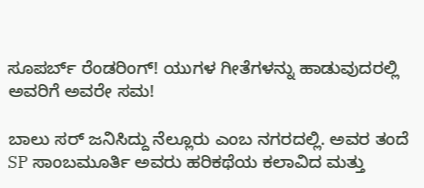ಸೂಪರ್ಬ್ ರೆಂಡರಿಂಗ್! ಯುಗಳ ಗೀತೆಗಳನ್ನು ಹಾಡುವುದರಲ್ಲಿ ಅವರಿಗೆ ಅವರೇ ಸಮ!

ಬಾಲು ಸರ್ ಜನಿಸಿದ್ದು ನೆಲ್ಲೂರು ಎಂಬ ನಗರದಲ್ಲಿ. ಅವರ ತಂದೆ SP ಸಾಂಬಮೂರ್ತಿ ಅವರು ಹರಿಕಥೆಯ ಕಲಾವಿದ ಮತ್ತು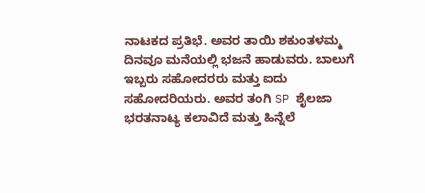ನಾಟಕದ ಪ್ರತಿಭೆ. ಅವರ ತಾಯಿ ಶಕುಂತಳಮ್ಮ ದಿನವೂ ಮನೆಯಲ್ಲಿ ಭಜನೆ ಹಾಡುವರು. ಬಾಲುಗೆ ಇಬ್ಬರು ಸಹೋದರರು ಮತ್ತು ಐದು ಸಹೋದರಿಯರು. ಅವರ ತಂಗಿ SP ಶೈಲಜಾ ಭರತನಾಟ್ಯ ಕಲಾವಿದೆ ಮತ್ತು ಹಿನ್ನೆಲೆ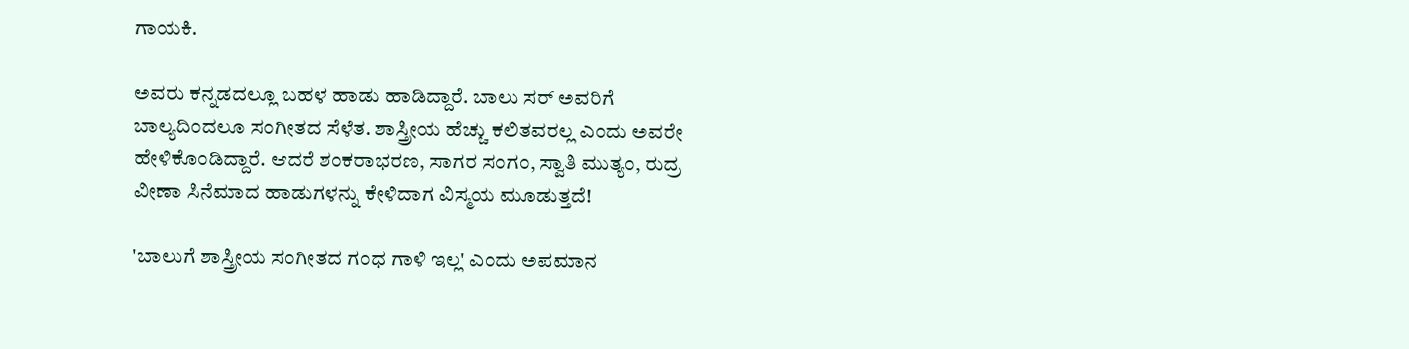ಗಾಯಕಿ.

ಅವರು ಕನ್ನಡದಲ್ಲೂ ಬಹಳ ಹಾಡು ಹಾಡಿದ್ದಾರೆ. ಬಾಲು ಸರ್ ಅವರಿಗೆ ಬಾಲ್ಯದಿಂದಲೂ ಸಂಗೀತದ ಸೆಳೆತ. ಶಾಸ್ತ್ರೀಯ ಹೆಚ್ಚು ಕಲಿತವರಲ್ಲ ಎಂದು ಅವರೇ ಹೇಳಿಕೊಂಡಿದ್ದಾರೆ. ಆದರೆ ಶಂಕರಾಭರಣ, ಸಾಗರ ಸಂಗಂ, ಸ್ವಾತಿ ಮುತ್ಯಂ, ರುದ್ರ ವೀಣಾ ಸಿನೆಮಾದ ಹಾಡುಗಳನ್ನು ಕೇಳಿದಾಗ ವಿಸ್ಮಯ ಮೂಡುತ್ತದೆ!

'ಬಾಲುಗೆ ಶಾಸ್ತ್ರೀಯ ಸಂಗೀತದ ಗಂಧ ಗಾಳಿ ಇಲ್ಲ' ಎಂದು ಅಪಮಾನ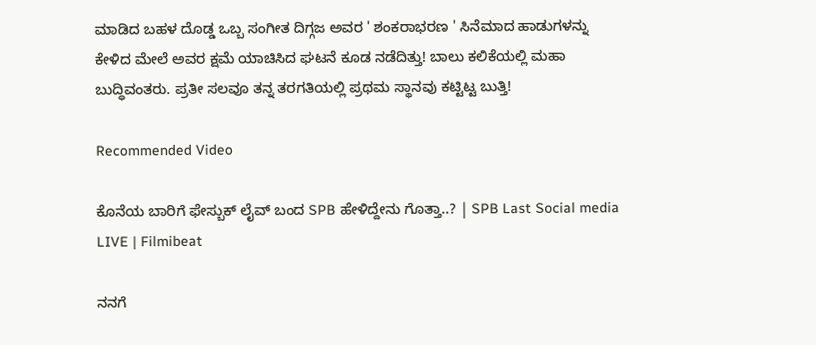ಮಾಡಿದ ಬಹಳ ದೊಡ್ಡ ಒಬ್ಬ ಸಂಗೀತ ದಿಗ್ಗಜ ಅವರ ' ಶಂಕರಾಭರಣ ' ಸಿನೆಮಾದ ಹಾಡುಗಳನ್ನು ಕೇಳಿದ ಮೇಲೆ ಅವರ ಕ್ಷಮೆ ಯಾಚಿಸಿದ ಘಟನೆ ಕೂಡ ನಡೆದಿತ್ತು! ಬಾಲು ಕಲಿಕೆಯಲ್ಲಿ ಮಹಾ ಬುದ್ಧಿವಂತರು. ಪ್ರತೀ ಸಲವೂ ತನ್ನ ತರಗತಿಯಲ್ಲಿ ಪ್ರಥಮ ಸ್ಥಾನವು ಕಟ್ಟಿಟ್ಟ ಬುತ್ತಿ!

Recommended Video

ಕೊನೆಯ ಬಾರಿಗೆ ಫೇಸ್ಬುಕ್ ಲೈವ್ ಬಂದ SPB ಹೇಳಿದ್ದೇನು ಗೊತ್ತಾ..? | SPB Last Social media LIVE | Filmibeat

ನನಗೆ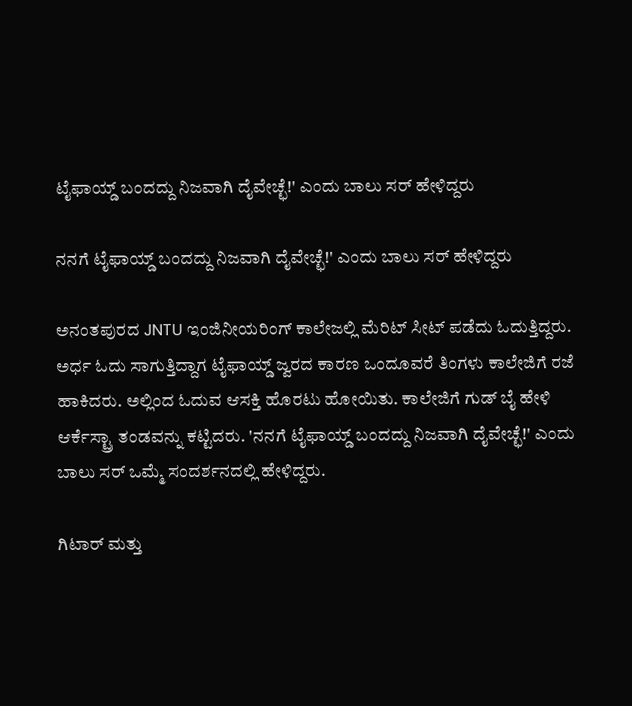ಟೈಫಾಯ್ಡ್ ಬಂದದ್ದು ನಿಜವಾಗಿ ದೈವೇಚ್ಛೆ!' ಎಂದು ಬಾಲು ಸರ್ ಹೇಳಿದ್ದರು

ನನಗೆ ಟೈಫಾಯ್ಡ್ ಬಂದದ್ದು ನಿಜವಾಗಿ ದೈವೇಚ್ಛೆ!' ಎಂದು ಬಾಲು ಸರ್ ಹೇಳಿದ್ದರು

ಅನಂತಪುರದ JNTU ಇಂಜಿನೀಯರಿಂಗ್ ಕಾಲೇಜಲ್ಲಿ ಮೆರಿಟ್ ಸೀಟ್ ಪಡೆದು ಓದುತ್ತಿದ್ದರು. ಅರ್ಧ ಓದು ಸಾಗುತ್ತಿದ್ದಾಗ ಟೈಫಾಯ್ಡ್ ಜ್ವರದ ಕಾರಣ ಒಂದೂವರೆ ತಿಂಗಳು ಕಾಲೇಜಿಗೆ ರಜೆ ಹಾಕಿದರು. ಅಲ್ಲಿಂದ ಓದುವ ಆಸಕ್ತಿ ಹೊರಟು ಹೋಯಿತು. ಕಾಲೇಜಿಗೆ ಗುಡ್ ಬೈ ಹೇಳಿ ಆರ್ಕೆಸ್ಟ್ರಾ ತಂಡವನ್ನು ಕಟ್ಟಿದರು. 'ನನಗೆ ಟೈಫಾಯ್ಡ್ ಬಂದದ್ದು ನಿಜವಾಗಿ ದೈವೇಚ್ಛೆ!' ಎಂದು ಬಾಲು ಸರ್ ಒಮ್ಮೆ ಸಂದರ್ಶನದಲ್ಲಿ ಹೇಳಿದ್ದರು.

ಗಿಟಾರ್ ಮತ್ತು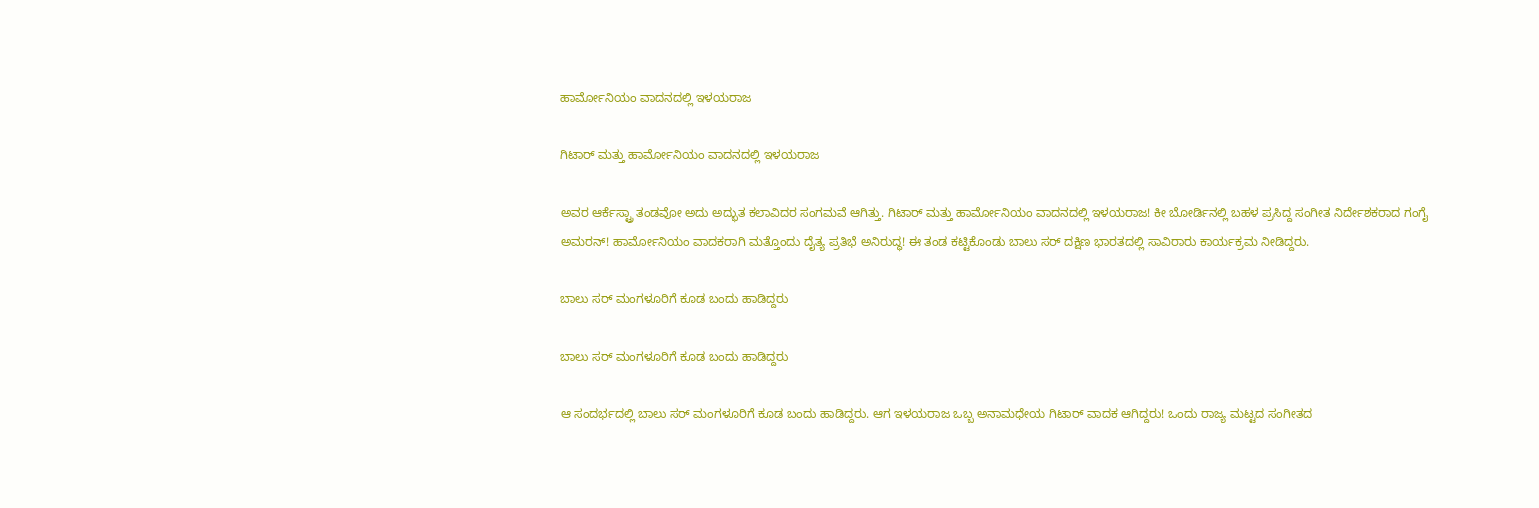ಹಾರ್ಮೋನಿಯಂ ವಾದನದಲ್ಲಿ ಇಳಯರಾಜ

ಗಿಟಾರ್ ಮತ್ತು ಹಾರ್ಮೋನಿಯಂ ವಾದನದಲ್ಲಿ ಇಳಯರಾಜ

ಅವರ ಆರ್ಕೆಸ್ಟ್ರಾ ತಂಡವೋ ಅದು ಅದ್ಭುತ ಕಲಾವಿದರ ಸಂಗಮವೆ ಆಗಿತ್ತು. ಗಿಟಾರ್ ಮತ್ತು ಹಾರ್ಮೋನಿಯಂ ವಾದನದಲ್ಲಿ ಇಳಯರಾಜ! ಕೀ ಬೋರ್ಡಿನಲ್ಲಿ ಬಹಳ ಪ್ರಸಿದ್ದ ಸಂಗೀತ ನಿರ್ದೇಶಕರಾದ ಗಂಗೈ ಅಮರನ್! ಹಾರ್ಮೋನಿಯಂ ವಾದಕರಾಗಿ ಮತ್ತೊಂದು ದೈತ್ಯ ಪ್ರತಿಭೆ ಅನಿರುದ್ಧ! ಈ ತಂಡ ಕಟ್ಟಿಕೊಂಡು ಬಾಲು ಸರ್ ದಕ್ಷಿಣ ಭಾರತದಲ್ಲಿ ಸಾವಿರಾರು ಕಾರ್ಯಕ್ರಮ ನೀಡಿದ್ದರು.

ಬಾಲು ಸರ್ ಮಂಗಳೂರಿಗೆ ಕೂಡ ಬಂದು ಹಾಡಿದ್ದರು

ಬಾಲು ಸರ್ ಮಂಗಳೂರಿಗೆ ಕೂಡ ಬಂದು ಹಾಡಿದ್ದರು

ಆ ಸಂದರ್ಭದಲ್ಲಿ ಬಾಲು ಸರ್ ಮಂಗಳೂರಿಗೆ ಕೂಡ ಬಂದು ಹಾಡಿದ್ದರು. ಆಗ ಇಳಯರಾಜ ಒಬ್ಬ ಅನಾಮಧೇಯ ಗಿಟಾರ್ ವಾದಕ ಆಗಿದ್ದರು! ಒಂದು ರಾಜ್ಯ ಮಟ್ಟದ ಸಂಗೀತದ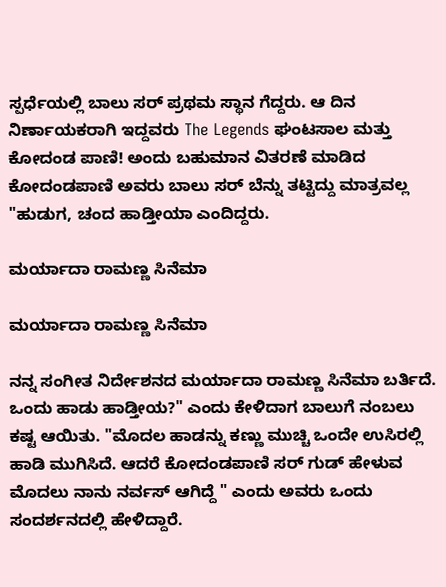ಸ್ಪರ್ಧೆಯಲ್ಲಿ ಬಾಲು ಸರ್ ಪ್ರಥಮ ಸ್ಥಾನ ಗೆದ್ದರು. ಆ ದಿನ ನಿರ್ಣಾಯಕರಾಗಿ ಇದ್ದವರು The Legends ಘಂಟಸಾಲ ಮತ್ತು ಕೋದಂಡ ಪಾಣಿ! ಅಂದು ಬಹುಮಾನ ವಿತರಣೆ ಮಾಡಿದ ಕೋದಂಡಪಾಣಿ ಅವರು ಬಾಲು ಸರ್ ಬೆನ್ನು ತಟ್ಟಿದ್ದು ಮಾತ್ರವಲ್ಲ
"ಹುಡುಗ, ಚಂದ ಹಾಡ್ತೀಯಾ ಎಂದಿದ್ದರು.

ಮರ್ಯಾದಾ ರಾಮಣ್ಣ ಸಿನೆಮಾ

ಮರ್ಯಾದಾ ರಾಮಣ್ಣ ಸಿನೆಮಾ

ನನ್ನ ಸಂಗೀತ ನಿರ್ದೇಶನದ ಮರ್ಯಾದಾ ರಾಮಣ್ಣ ಸಿನೆಮಾ ಬರ್ತಿದೆ. ಒಂದು ಹಾಡು ಹಾಡ್ತೀಯ?" ಎಂದು ಕೇಳಿದಾಗ ಬಾಲುಗೆ ನಂಬಲು ಕಷ್ಟ ಆಯಿತು. "ಮೊದಲ ಹಾಡನ್ನು ಕಣ್ಣು ಮುಚ್ಚಿ ಒಂದೇ ಉಸಿರಲ್ಲಿ ಹಾಡಿ ಮುಗಿಸಿದೆ. ಆದರೆ ಕೋದಂಡಪಾಣಿ ಸರ್ ಗುಡ್ ಹೇಳುವ ಮೊದಲು ನಾನು ನರ್ವಸ್ ಆಗಿದ್ದೆ " ಎಂದು ಅವರು ಒಂದು ಸಂದರ್ಶನದಲ್ಲಿ ಹೇಳಿದ್ದಾರೆ.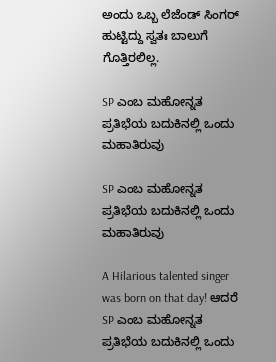ಅಂದು ಒಬ್ಬ ಲೆಜೆಂಡ್ ಸಿಂಗರ್ ಹುಟ್ಟಿದ್ದು ಸ್ವತಃ ಬಾಲುಗೆ ಗೊತ್ತಿರಲಿಲ್ಲ.

SP ಎಂಬ ಮಹೋನ್ನತ ಪ್ರತಿಭೆಯ ಬದುಕಿನಲ್ಲಿ ಒಂದು ಮಹಾತಿರುವು

SP ಎಂಬ ಮಹೋನ್ನತ ಪ್ರತಿಭೆಯ ಬದುಕಿನಲ್ಲಿ ಒಂದು ಮಹಾತಿರುವು

A Hilarious talented singer was born on that day! ಆದರೆ SP ಎಂಬ ಮಹೋನ್ನತ ಪ್ರತಿಭೆಯ ಬದುಕಿನಲ್ಲಿ ಒಂದು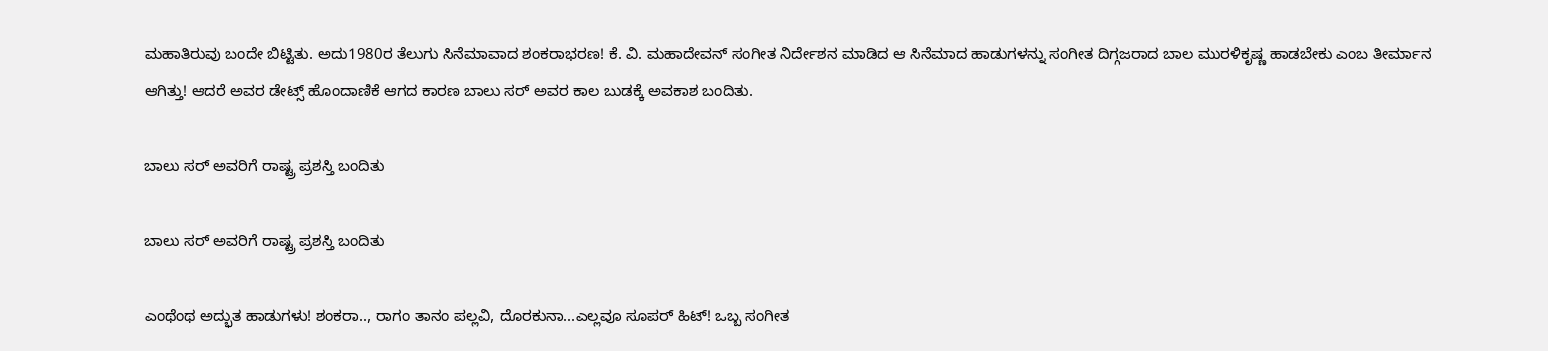ಮಹಾತಿರುವು ಬಂದೇ ಬಿಟ್ಟಿತು. ಅದು1980ರ ತೆಲುಗು ಸಿನೆಮಾವಾದ ಶಂಕರಾಭರಣ! ಕೆ. ವಿ. ಮಹಾದೇವನ್ ಸಂಗೀತ ನಿರ್ದೇಶನ ಮಾಡಿದ ಆ ಸಿನೆಮಾದ ಹಾಡುಗಳನ್ನು ಸಂಗೀತ ದಿಗ್ಗಜರಾದ ಬಾಲ ಮುರಳಿಕೃಷ್ಣ ಹಾಡಬೇಕು ಎಂಬ ತೀರ್ಮಾನ ಆಗಿತ್ತು! ಆದರೆ ಅವರ ಡೇಟ್ಸ್ ಹೊಂದಾಣಿಕೆ ಆಗದ ಕಾರಣ ಬಾಲು ಸರ್ ಅವರ ಕಾಲ ಬುಡಕ್ಕೆ ಅವಕಾಶ ಬಂದಿತು.

ಬಾಲು ಸರ್ ಅವರಿಗೆ ರಾಷ್ಟ್ರ ಪ್ರಶಸ್ತಿ ಬಂದಿತು

ಬಾಲು ಸರ್ ಅವರಿಗೆ ರಾಷ್ಟ್ರ ಪ್ರಶಸ್ತಿ ಬಂದಿತು

ಎಂಥೆಂಥ ಅದ್ಭುತ ಹಾಡುಗಳು! ಶಂಕರಾ.., ರಾಗಂ ತಾನಂ ಪಲ್ಲವಿ, ದೊರಕುನಾ...ಎಲ್ಲವೂ ಸೂಪರ್ ಹಿಟ್! ಒಬ್ಬ ಸಂಗೀತ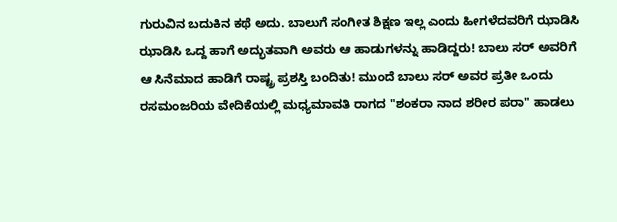ಗುರುವಿನ ಬದುಕಿನ ಕಥೆ ಅದು. ಬಾಲುಗೆ ಸಂಗೀತ ಶಿಕ್ಷಣ ಇಲ್ಲ ಎಂದು ಹೀಗಳೆದವರಿಗೆ ಝಾಡಿಸಿ ಝಾಡಿಸಿ ಒದ್ದ ಹಾಗೆ ಅದ್ಭುತವಾಗಿ ಅವರು ಆ ಹಾಡುಗಳನ್ನು ಹಾಡಿದ್ದರು! ಬಾಲು ಸರ್ ಅವರಿಗೆ ಆ ಸಿನೆಮಾದ ಹಾಡಿಗೆ ರಾಷ್ಟ್ರ ಪ್ರಶಸ್ತಿ ಬಂದಿತು! ಮುಂದೆ ಬಾಲು ಸರ್ ಅವರ ಪ್ರತೀ ಒಂದು ರಸಮಂಜರಿಯ ವೇದಿಕೆಯಲ್ಲಿ ಮಧ್ಯಮಾವತಿ ರಾಗದ "ಶಂಕರಾ ನಾದ ಶರೀರ ಪರಾ" ಹಾಡಲು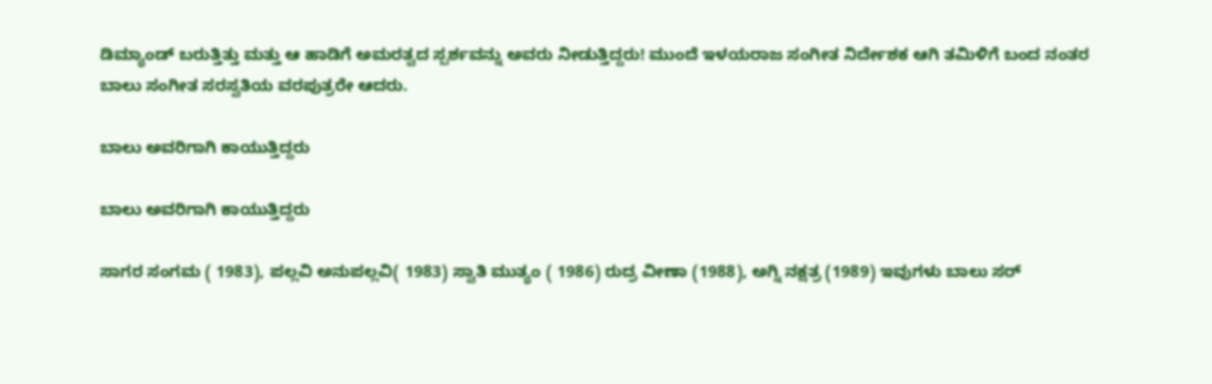ಡಿಮ್ಯಾಂಡ್ ಬರುತ್ತಿತ್ತು ಮತ್ತು ಆ ಹಾಡಿಗೆ ಅಮರತ್ವದ ಸ್ಪರ್ಶವನ್ನು ಅವರು ನೀಡುತ್ತಿದ್ದರು! ಮುಂದೆ ಇಳಯರಾಜ ಸಂಗೀತ ನಿರ್ದೇಶಕ ಆಗಿ ತಮಿಳಿಗೆ ಬಂದ ನಂತರ ಬಾಲು ಸಂಗೀತ ಸರಸ್ವತಿಯ ವರಪುತ್ರರೇ ಆದರು.

ಬಾಲು ಅವರಿಗಾಗಿ ಕಾಯುತ್ತಿದ್ದರು

ಬಾಲು ಅವರಿಗಾಗಿ ಕಾಯುತ್ತಿದ್ದರು

ಸಾಗರ ಸಂಗಮ ( 1983), ಪಲ್ಲವಿ ಅನುಪಲ್ಲವಿ( 1983) ಸ್ವಾತಿ ಮುತ್ಯಂ ( 1986) ರುದ್ರ ವೀಣಾ (1988), ಅಗ್ನಿ ನಕ್ಷತ್ರ (1989) ಇವುಗಳು ಬಾಲು ಸರ್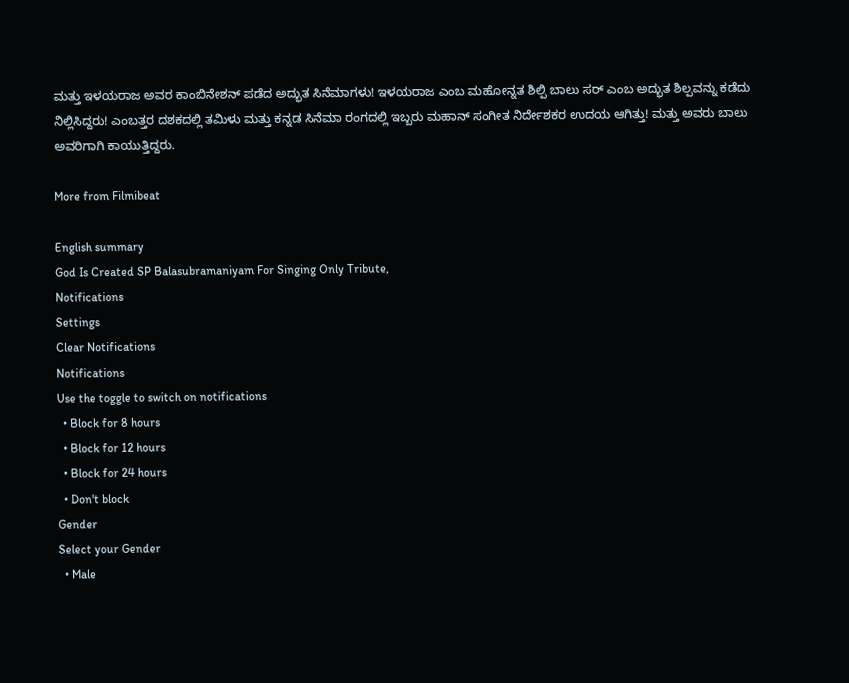ಮತ್ತು ಇಳಯರಾಜ ಅವರ ಕಾಂಬಿನೇಶನ್ ಪಡೆದ ಅದ್ಭುತ ಸಿನೆಮಾಗಳು! ಇಳಯರಾಜ ಎಂಬ ಮಹೋನ್ನತ ಶಿಲ್ಪಿ ಬಾಲು ಸರ್ ಎಂಬ ಅದ್ಭುತ ಶಿಲ್ಪವನ್ನು ಕಡೆದು ನಿಲ್ಲಿಸಿದ್ದರು! ಎಂಬತ್ತರ ದಶಕದಲ್ಲಿ ತಮಿಳು ಮತ್ತು ಕನ್ನಡ ಸಿನೆಮಾ ರಂಗದಲ್ಲಿ ಇಬ್ಬರು ಮಹಾನ್ ಸಂಗೀತ ನಿರ್ದೇಶಕರ ಉದಯ ಆಗಿತ್ತು! ಮತ್ತು ಅವರು ಬಾಲು ಅವರಿಗಾಗಿ ಕಾಯುತ್ತಿದ್ದರು.

More from Filmibeat

English summary
God Is Created SP Balasubramaniyam For Singing Only Tribute,
Notifications
Settings
Clear Notifications
Notifications
Use the toggle to switch on notifications
  • Block for 8 hours
  • Block for 12 hours
  • Block for 24 hours
  • Don't block
Gender
Select your Gender
  • Male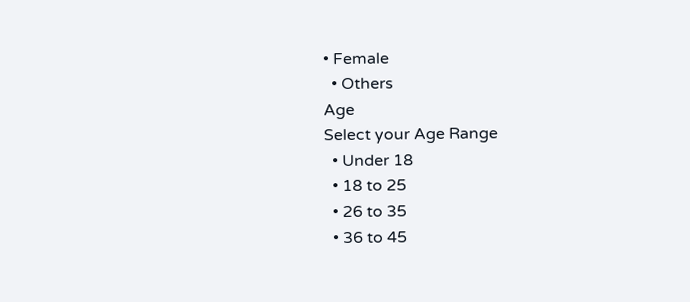• Female
  • Others
Age
Select your Age Range
  • Under 18
  • 18 to 25
  • 26 to 35
  • 36 to 45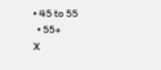• 45 to 55
  • 55+
X